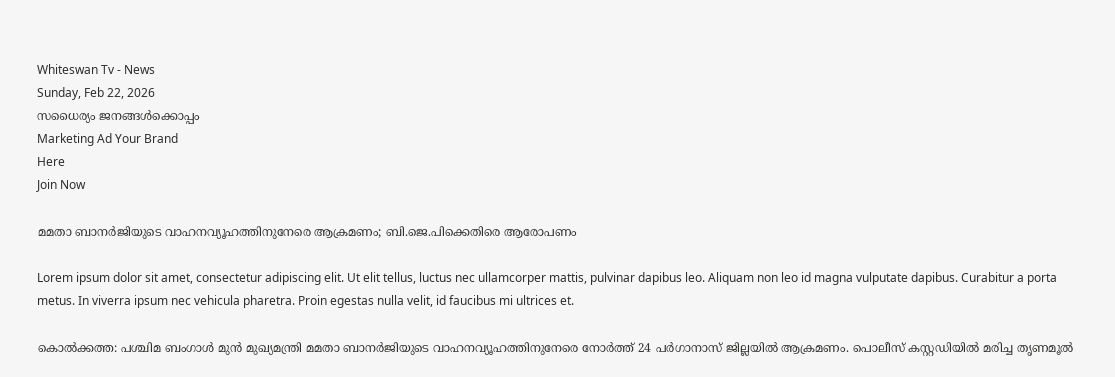Whiteswan Tv - News
Sunday, Feb 22, 2026
സധൈര്യം ജനങ്ങൾക്കൊപ്പം
Marketing Ad Your Brand
Here
Join Now

മമതാ ബാനർജിയുടെ വാഹനവ്യൂഹത്തിനുനേരെ ആക്രമണം; ബി.ജെ.പിക്കെതിരെ ആരോപണം

Lorem ipsum dolor sit amet, consectetur adipiscing elit. Ut elit tellus, luctus nec ullamcorper mattis, pulvinar dapibus leo. Aliquam non leo id magna vulputate dapibus. Curabitur a porta metus. In viverra ipsum nec vehicula pharetra. Proin egestas nulla velit, id faucibus mi ultrices et.

കൊൽക്കത്ത: പശ്ചിമ ബംഗാൾ മുൻ മുഖ്യമന്ത്രി മമതാ ബാനർജിയുടെ വാഹനവ്യൂഹത്തിനുനേരെ നോർത്ത് 24 പർഗാനാസ് ജില്ലയിൽ ആക്രമണം. പൊലീസ് കസ്റ്റഡിയിൽ മരിച്ച തൃണമൂൽ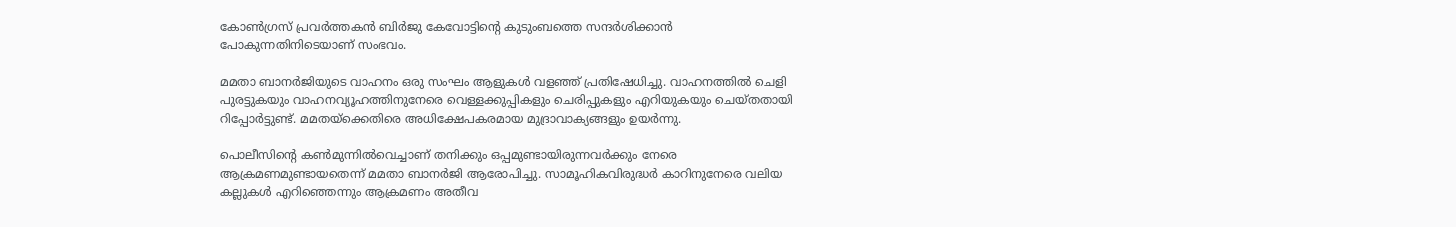കോൺഗ്രസ് പ്രവർത്തകൻ ബിർജു കേവോട്ടിന്റെ കുടുംബത്തെ സന്ദർശിക്കാൻ പോകുന്നതിനിടെയാണ് സംഭവം.

മമതാ ബാനർജിയുടെ വാഹനം ഒരു സംഘം ആളുകൾ വളഞ്ഞ് പ്രതിഷേധിച്ചു. വാഹനത്തിൽ ചെളി പുരട്ടുകയും വാഹനവ്യൂഹത്തിനുനേരെ വെള്ളക്കുപ്പികളും ചെരിപ്പുകളും എറിയുകയും ചെയ്തതായി റിപ്പോർട്ടുണ്ട്. മമതയ്ക്കെതിരെ അധിക്ഷേപകരമായ മുദ്രാവാക്യങ്ങളും ഉയർന്നു.

പൊലീസിന്റെ കൺമുന്നിൽവെച്ചാണ് തനിക്കും ഒപ്പമുണ്ടായിരുന്നവർക്കും നേരെ ആക്രമണമുണ്ടായതെന്ന് മമതാ ബാനർജി ആരോപിച്ചു. സാമൂഹികവിരുദ്ധർ കാറിനുനേരെ വലിയ കല്ലുകൾ എറിഞ്ഞെന്നും ആക്രമണം അതീവ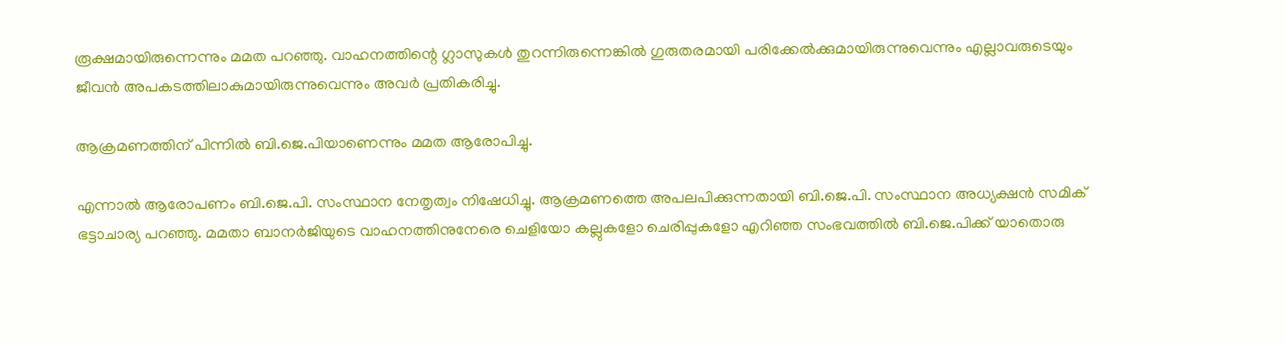രൂക്ഷമായിരുന്നെന്നും മമത പറഞ്ഞു. വാഹനത്തിന്റെ ഗ്ലാസുകൾ തുറന്നിരുന്നെങ്കിൽ ഗുരുതരമായി പരിക്കേൽക്കുമായിരുന്നുവെന്നും എല്ലാവരുടെയും ജീവൻ അപകടത്തിലാകുമായിരുന്നുവെന്നും അവർ പ്രതികരിച്ചു.

ആക്രമണത്തിന് പിന്നിൽ ബി.ജെ.പിയാണെന്നും മമത ആരോപിച്ചു.

എന്നാൽ ആരോപണം ബി.ജെ.പി. സംസ്ഥാന നേതൃത്വം നിഷേധിച്ചു. ആക്രമണത്തെ അപലപിക്കുന്നതായി ബി.ജെ.പി. സംസ്ഥാന അധ്യക്ഷൻ സമിക് ഭട്ടാചാര്യ പറഞ്ഞു. മമതാ ബാനർജിയുടെ വാഹനത്തിനുനേരെ ചെളിയോ കല്ലുകളോ ചെരിപ്പുകളോ എറിഞ്ഞ സംഭവത്തിൽ ബി.ജെ.പിക്ക് യാതൊരു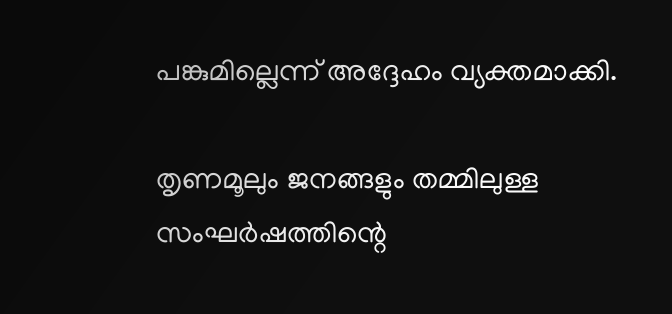പങ്കുമില്ലെന്ന് അദ്ദേഹം വ്യക്തമാക്കി.

തൃണമൂലും ജനങ്ങളും തമ്മിലുള്ള സംഘർഷത്തിന്റെ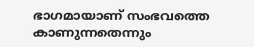ഭാഗമായാണ് സംഭവത്തെ കാണുന്നതെന്നും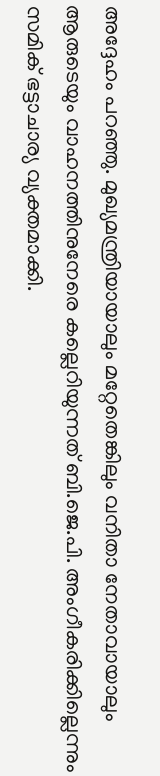അദ്ദേഹം പറഞ്ഞു. മുഖ്യമന്ത്രിയായാലും മറ്റേതെങ്കിലും വനിതാ നേതാവായാലും ആരുടെയും വാഹനത്തിനുനേരെ കല്ലെറിയുന്നത് ബി.ജെ.പി. അംഗീകരിക്കില്ലെന്നും സമിക് ഭട്ടാചാര്യ വ്യക്തമാക്കി.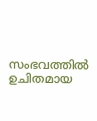സംഭവത്തിൽ ഉചിതമായ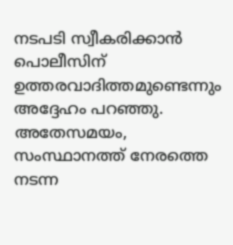നടപടി സ്വീകരിക്കാൻ പൊലീസിന് ഉത്തരവാദിത്തമുണ്ടെന്നും അദ്ദേഹം പറഞ്ഞു. അതേസമയം, സംസ്ഥാനത്ത് നേരത്തെ നടന്ന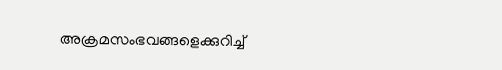അക്രമസംഭവങ്ങളെക്കുറിച്ച്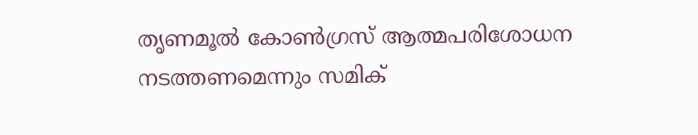തൃണമൂൽ കോൺഗ്രസ് ആത്മപരിശോധന നടത്തണമെന്നും സമിക്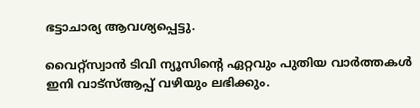ഭട്ടാചാര്യ ആവശ്യപ്പെട്ടു.

വൈറ്റ്സ്വാൻ ടിവി ന്യൂസിന്റെ ഏറ്റവും പുതിയ വാർത്തകൾ ഇനി വാട്സ്ആപ്പ് വഴിയും ലഭിക്കും.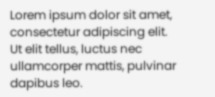Lorem ipsum dolor sit amet, consectetur adipiscing elit. Ut elit tellus, luctus nec ullamcorper mattis, pulvinar dapibus leo.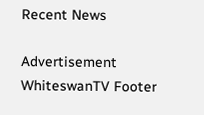Recent News

Advertisement
WhiteswanTV Footer